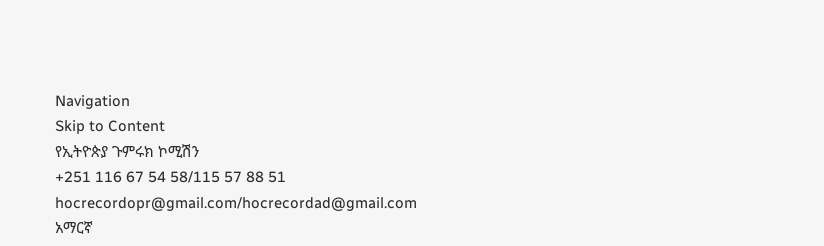Navigation
Skip to Content
የኢትዮጵያ ጉምሩክ ኮሚሽን
+251 116 67 54 58/115 57 88 51
hocrecordopr@gmail.com/hocrecordad@gmail.com
አማርኛ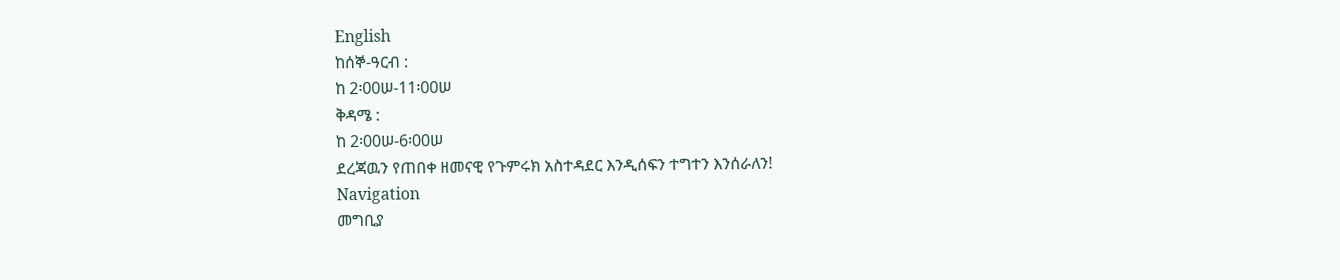English
ከሰኞ-ዓርብ :
ከ 2፡00ሠ-11፡00ሠ
ቅዳሜ :
ከ 2፡00ሠ-6፡00ሠ
ደረጃዉን የጠበቀ ዘመናዊ የጉምሩክ አስተዳደር እንዲሰፍን ተግተን እንሰራለን!
Navigation
መግቢያ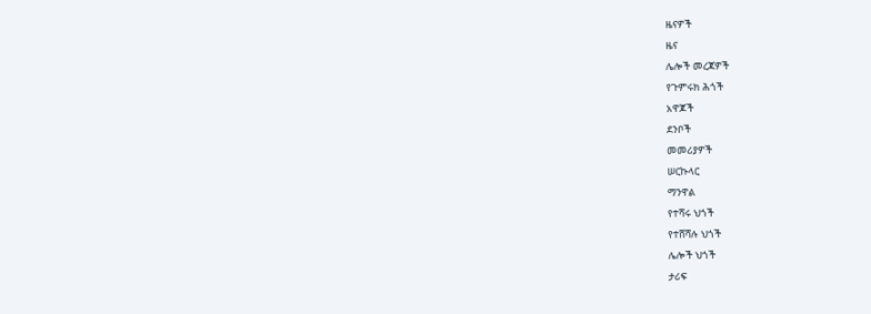ዜናዎች
ዜና
ሌሎች መረጃዎች
የጉምሩክ ሕጎች
አዋጆች
ደንቦች
መመሪያዎች
ሠርኩላር
ማንዋል
የተሻሩ ህጎች
የተሸሻሉ ህጎች
ሌሎች ህጎች
ታሪፍ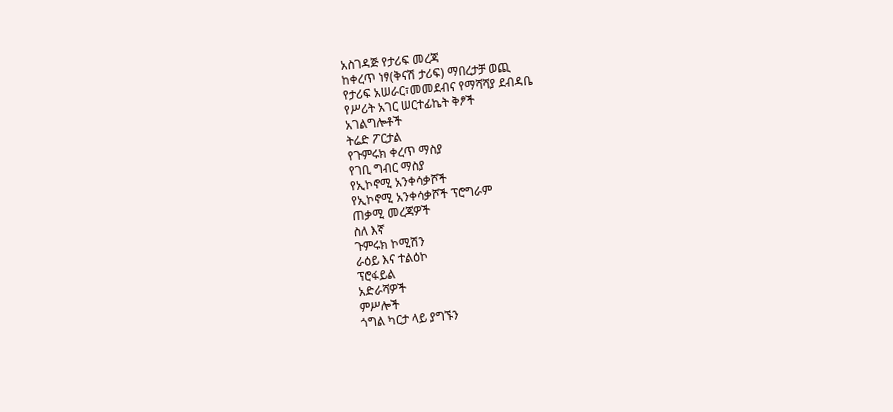አስገዳጅ የታሪፍ መረጃ
ከቀረጥ ነፃ(ቅናሽ ታሪፍ) ማበረታቻ ወጪ
የታሪፍ አሠራር፣መመደብና የማሻሻያ ደብዳቤ
የሥሪት አገር ሠርተፊኬት ቅፆች
አገልግሎቶች
ትሬድ ፖርታል
የጉምሩክ ቀረጥ ማስያ
የገቢ ግብር ማስያ
የኢኮኖሚ አንቀሳቃሾች
የኢኮኖሚ አንቀሳቃሾች ፕሮግራም
ጠቃሚ መረጃዎች
ስለ እኛ
ጉምሩክ ኮሚሽን
ራዕይ እና ተልዕኮ
ፕሮፋይል
አድራሻዎች
ምሥሎች
ጎግል ካርታ ላይ ያግኙን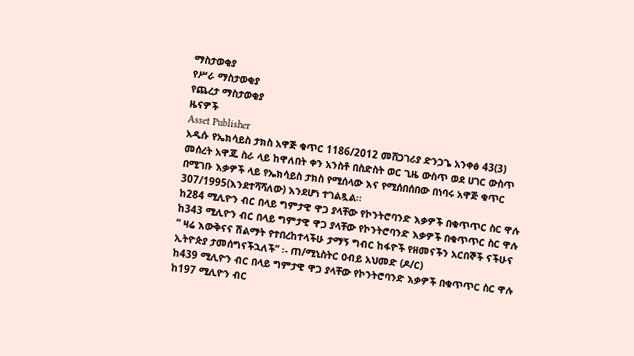ማስታወቂያ
የሥራ ማስታወቂያ
የጨረታ ማስታወቂያ
ዜናዎች
Asset Publisher
አዲሱ የኤክሳይስ ታክስ አዋጅ ቁጥር 1186/2012 መሸጋገሪያ ድንጋጌ አንቀፅ 43(3) መሰረት አዋጁ ስራ ላይ ከዋለበት ቀን አንስቶ በስድስት ወር ጊዜ ውስጥ ወደ ሀገር ውስጥ በሚገቡ እቃዎች ላይ የኤክሳይስ ታክስ የሚሰላው እና የሚሰበሰበው በነባሩ አዋጅ ቁጥር 307/1995(እንደተሻሻለው) እንደሆነ ተገልጿል፡፡
ከ284 ሚሊዮን ብር በላይ ግምታዊ ዋጋ ያላቸው የኮንትሮባንድ እቃዎች በቁጥጥር ስር ዋሉ
ከ343 ሚሊዮን ብር በላይ ግምታዊ ዋጋ ያላቸው የኮንትሮባንድ እቃዎች በቁጥጥር ስር ዋሉ
“ ዛሬ እውቅናና ሽልማት የተበረከተላችሁ ታማኝ ግብር ከፋዮች የዘመናችን አርበኞች ናችሁና ኢትዮጵያ ታመሰግናችኋለች” ፡- ጠ/ሚኒስትር ዐብይ አህመድ (ዶ/ር)
ከ439 ሚሊዮን ብር በላይ ግምታዊ ዋጋ ያላቸው የኮንትሮባንድ እቃዎች በቁጥጥር ስር ዋሉ
ከ197 ሚሊዮን ብር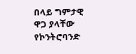በላይ ግምታዊ ዋጋ ያላቸው የኮንትሮባንድ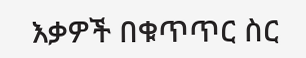እቃዎች በቁጥጥር ስር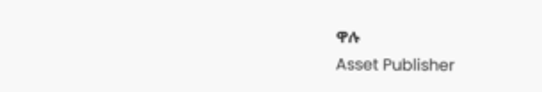ዋሉ
Asset Publisher